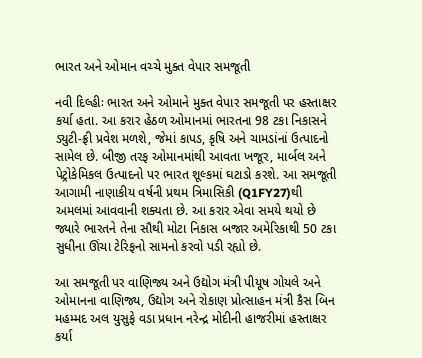ભારત અને ઓમાન વચ્ચે મુક્ત વેપાર સમજૂતી

નવી દિલ્હીઃ ભારત અને ઓમાને મુક્ત વેપાર સમજૂતી પર હસ્તાક્ષર કર્યા હતા. આ કરાર હેઠળ ઓમાનમાં ભારતના 98 ટકા નિકાસને ડ્યુટી-ફ્રી પ્રવેશ મળશે, જેમાં કાપડ, કૃષિ અને ચામડાંનાં ઉત્પાદનો સામેલ છે. બીજી તરફ ઓમાનમાંથી આવતા ખજૂર, માર્બલ અને પેટ્રોકેમિકલ ઉત્પાદનો પર ભારત શૂલ્કમાં ઘટાડો કરશે. આ સમજૂતી આગામી નાણાકીય વર્ષની પ્રથમ ત્રિમાસિકી (Q1FY27)થી અમલમાં આવવાની શક્યતા છે. આ કરાર એવા સમયે થયો છે જ્યારે ભારતને તેના સૌથી મોટા નિકાસ બજાર અમેરિકાથી 50 ટકા સુધીના ઊંચા ટેરિફનો સામનો કરવો પડી રહ્યો છે.

આ સમજૂતી પર વાણિજ્ય અને ઉદ્યોગ મંત્રી પીયૂષ ગોયલે અને ઓમાનના વાણિજ્ય, ઉદ્યોગ અને રોકાણ પ્રોત્સાહન મંત્રી કૈસ બિન મહમ્મદ અલ યુસુફે વડા પ્રધાન નરેન્દ્ર મોદીની હાજરીમાં હસ્તાક્ષર કર્યા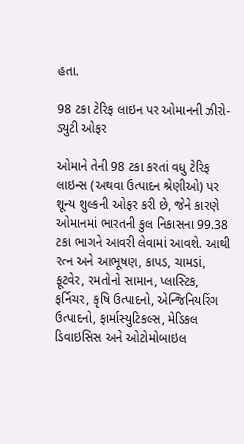હતા.

98 ટકા ટેરિફ લાઇન પર ઓમાનની ઝીરો-ડ્યુટી ઓફર

ઓમાને તેની 98 ટકા કરતાં વધુ ટેરિફ લાઇન્સ (અથવા ઉત્પાદન શ્રેણીઓ) પર શૂન્ય શુલ્કની ઓફર કરી છે, જેને કારણે ઓમાનમાં ભારતની કુલ નિકાસના 99.38 ટકા ભાગને આવરી લેવામાં આવશે. આથી રત્ન અને આભૂષણ, કાપડ, ચામડાં, ફૂટવેર, રમતોનો સામાન, પ્લાસ્ટિક, ફર્નિચર, કૃષિ ઉત્પાદનો, એન્જિનિયરિંગ ઉત્પાદનો, ફાર્માસ્યુટિકલ્સ, મેડિકલ ડિવાઇસિસ અને ઓટોમોબાઇલ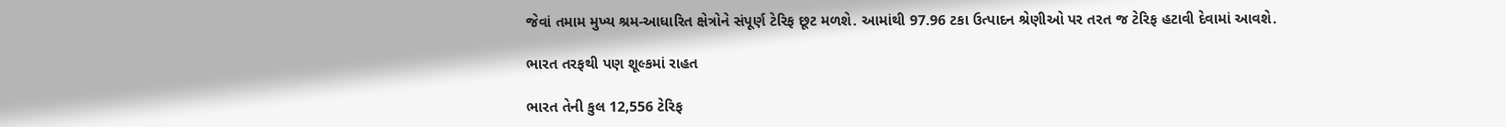જેવાં તમામ મુખ્ય શ્રમ-આધારિત ક્ષેત્રોને સંપૂર્ણ ટેરિફ છૂટ મળશે. આમાંથી 97.96 ટકા ઉત્પાદન શ્રેણીઓ પર તરત જ ટેરિફ હટાવી દેવામાં આવશે.

ભારત તરફથી પણ શૂલ્કમાં રાહત

ભારત તેની કુલ 12,556 ટેરિફ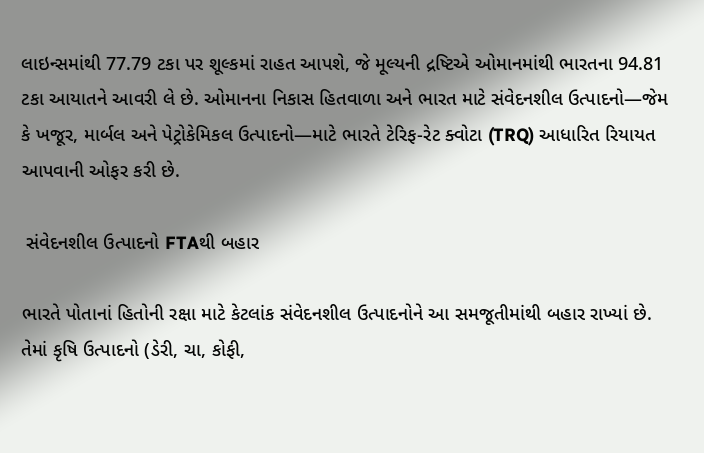લાઇન્સમાંથી 77.79 ટકા પર શૂલ્કમાં રાહત આપશે, જે મૂલ્યની દ્રષ્ટિએ ઓમાનમાંથી ભારતના 94.81 ટકા આયાતને આવરી લે છે. ઓમાનના નિકાસ હિતવાળા અને ભારત માટે સંવેદનશીલ ઉત્પાદનો—જેમ કે ખજૂર, માર્બલ અને પેટ્રોકેમિકલ ઉત્પાદનો—માટે ભારતે ટેરિફ-રેટ ક્વોટા (TRQ) આધારિત રિયાયત આપવાની ઓફર કરી છે.

 સંવેદનશીલ ઉત્પાદનો FTAથી બહાર

ભારતે પોતાનાં હિતોની રક્ષા માટે કેટલાંક સંવેદનશીલ ઉત્પાદનોને આ સમજૂતીમાંથી બહાર રાખ્યાં છે. તેમાં કૃષિ ઉત્પાદનો (ડેરી, ચા, કોફી,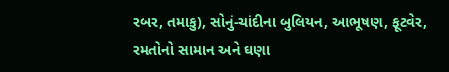રબર, તમાકુ), સોનું-ચાંદીના બુલિયન, આભૂષણ, ફૂટવેર, રમતોનો સામાન અને ઘણા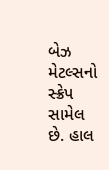બેઝ મેટલ્સનો સ્ક્રેપ સામેલ છે. હાલ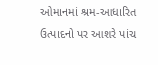ઓમાનમાં શ્રમ-આધારિત ઉત્પાદનો પર આશરે પાંચ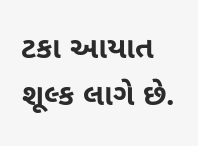ટકા આયાત શૂલ્ક લાગે છે.